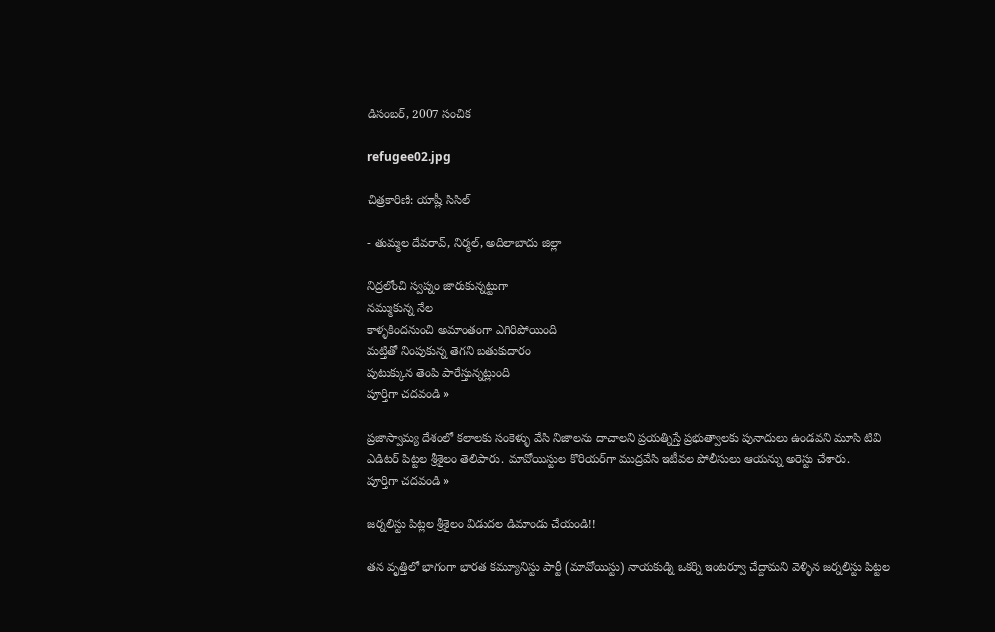డిసంబర్, 2007 సంచిక

refugee02.jpg

చిత్రకారిణి: యాష్లీ సిసిల్

- తుమ్మల దేవరావ్, నిర్మల్, అదిలాబాదు జిల్లా

నిద్రలోంచి స్వప్నం జారుకున్నట్టుగా
నమ్ముకున్న నేల
కాళ్ళకిందనుంచి అమాంతంగా ఎగిరిపోయింది
మట్తితో నింపుకున్న తెగని బతుకుదారం
పుటుక్కున తెంపి పారేస్తున్నట్లుంది
పూర్తిగా చదవండి »

ప్రజాస్వామ్య దేశంలో కలాలకు సంకెళ్ళు వేసి నిజాలను దాచాలని ప్రయత్నిస్తే ప్రభుత్వాలకు పునాదులు ఉండవని మూసి టివి ఎడిటర్ పిట్టల శ్రీశైలం తెలిపారు. మావోయిస్టుల కొరియర్‌గా ముద్రవేసి ఇటీవల పోలీసులు ఆయన్ను అరెస్టు చేశారు.
పూర్తిగా చదవండి »

జర్నలిస్టు పిట్లల శ్రీశైలం విడుదల డిమాండు చేయండి!!

తన వృత్తిలో భాగంగా భారత కమ్యూనిస్టు పార్టీ (మావోయిస్టు) నాయకుడ్ని ఒకర్ని ఇంటర్వూ చేద్దామని వెళ్ళిన జర్నలిస్టు పిట్టల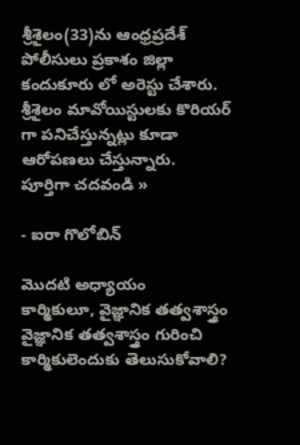శ్రీశైలం(33)ను ఆంధ్రప్రదేశ్ పోలీసులు ప్రకాశం జిల్లా కందుకూరు లో అరెస్టు చేశారు. శ్రీశైలం మావోయిస్టులకు కొరియర్ గా పనిచేస్తున్నట్లు కూడా ఆరోపణలు చేస్తున్నారు.
పూర్తిగా చదవండి »

- ఐరా గొలోబిన్‌

మొదటి అధ్యాయం
కార్మికులూ, వైజ్ఞానిక తత్వశాస్త్రం
వైజ్ఞానిక తత్వశాస్త్రం గురించి కార్మికులెందుకు తెలుసుకోవాలి?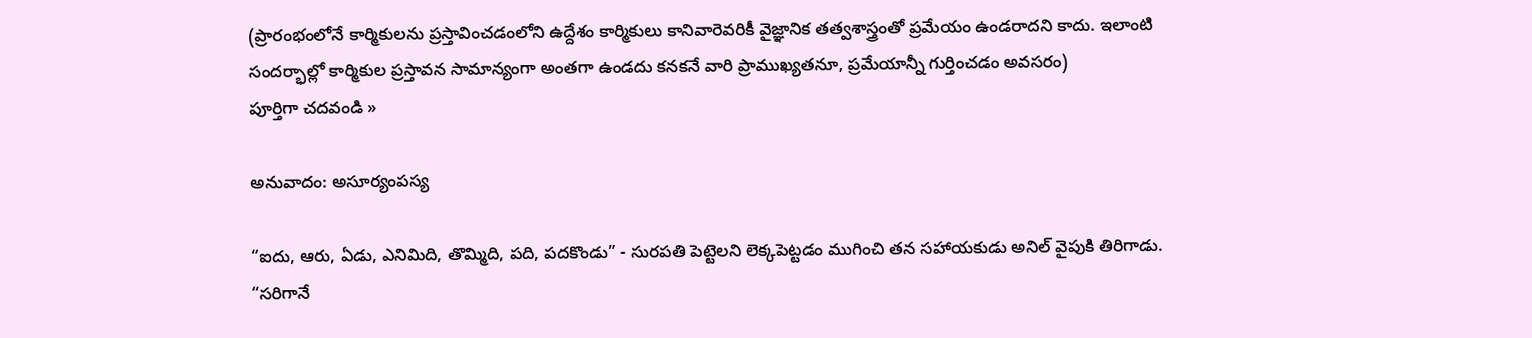(ప్రారంభంలోనే కార్మికులను ప్రస్తావించడంలోని ఉద్దేశం కార్మికులు కానివారెవరికీ వైజ్ఞానిక తత్వశాస్త్రంతో ప్రమేయం ఉండరాదని కాదు. ఇలాంటి సందర్భాల్లో కార్మికుల ప్రస్తావన సామాన్యంగా అంతగా ఉండదు కనకనే వారి ప్రాముఖ్యతనూ, ప్రమేయాన్నీ గుర్తించడం అవసరం)
పూర్తిగా చదవండి »

అనువాదం: అసూర్యంపస్య

“ఐదు, ఆరు, ఏడు, ఎనిమిది, తొమ్మిది, పది, పదకొండు” - సురపతి పెట్టెలని లెక్కపెట్టడం ముగించి తన సహాయకుడు అనిల్ వైపుకి తిరిగాడు.
“సరిగానే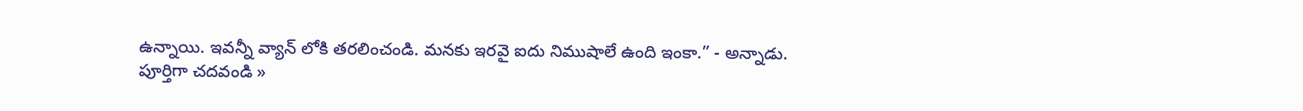ఉన్నాయి. ఇవన్నీ వ్యాన్ లోకి తరలించండి. మనకు ఇరవై ఐదు నిముషాలే ఉంది ఇంకా.” - అన్నాడు.
పూర్తిగా చదవండి »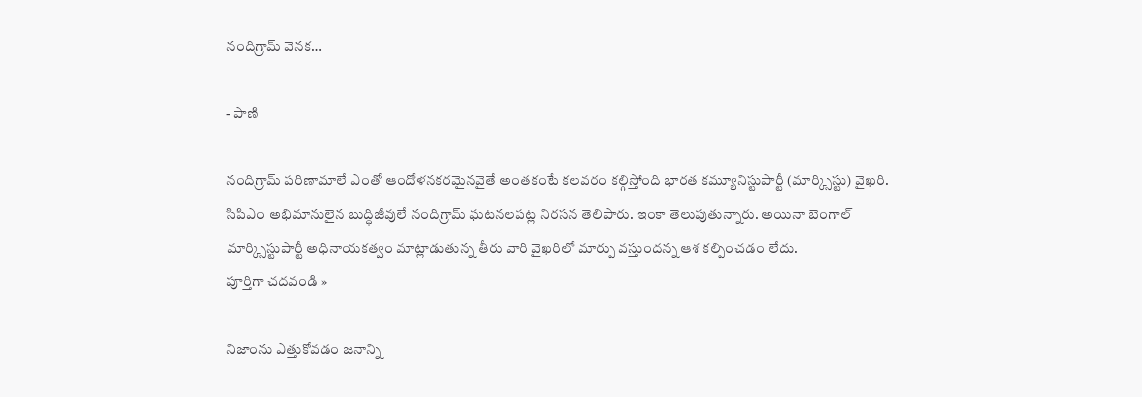నందిగ్రామ్ వెనక…

- పాణి

నందిగ్రామ్ పరిణామాలే ఎంతో ఆందోళనకరమైనవైతే అంతకంటే కలవరం కల్గిస్తోంది భారత కమ్యూనిస్టుపార్టీ (మార్క్సిస్టు) వైఖరి. సిపిఎం అభిమానులైన బుద్ధిజీవులే నందిగ్రామ్ ఘటనలపట్ల నిరసన తెలిపారు. ఇంకా తెలుపుతున్నారు. అయినా బెంగాల్ మార్క్సిస్టుపార్టీ అధినాయకత్వం మాట్లాడుతున్న తీరు వారి వైఖరిలో మార్పు వస్తుందన్న ఆశ కల్పించడం లేదు.
పూర్తిగా చదవండి »

నిజాంను ఎత్తుకోవడం జనాన్ని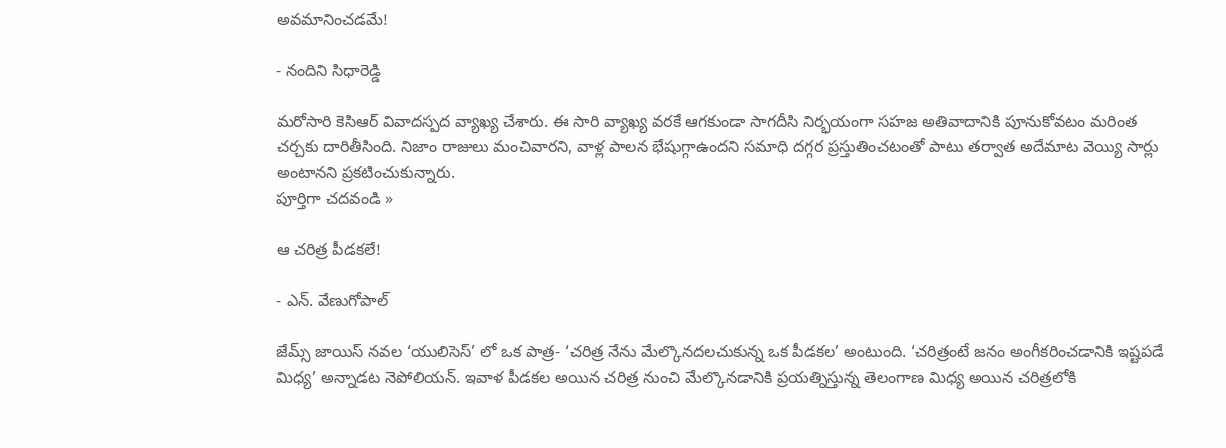అవమానించడమే!

- నందిని సిధారెడ్డి

మరోసారి కెసిఆర్ వివాదస్పద వ్యాఖ్య చేశారు. ఈ సారి వ్యాఖ్య వరకే ఆగకుండా సాగదీసి నిర్భయంగా సహజ అతివాదానికి పూనుకోవటం మరింత చర్చకు దారితీసింది. నిజాం రాజులు మంచివారని, వాళ్ల పాలన భేషుగ్గాఉందని సమాధి దగ్గర ప్రస్తుతించటంతో పాటు తర్వాత అదేమాట వెయ్యి సార్లు అంటానని ప్రకటించుకున్నారు.
పూర్తిగా చదవండి »

ఆ చరిత్ర పీడకలే!

- ఎన్. వేణుగోపాల్

జేమ్స్ జాయిస్ నవల ‘యులిసెస్’ లో ఒక పాత్ర- ‘చరిత్ర నేను మేల్కొనదలచుకున్న ఒక పీడకల’ అంటుంది. ‘చరిత్రంటే జనం అంగీకరించడానికి ఇష్టపడే మిధ్య’ అన్నాడట నెపోలియన్. ఇవాళ పీడకల అయిన చరిత్ర నుంచి మేల్కొనడానికి ప్రయత్నిస్తున్న తెలంగాణ మిధ్య అయిన చరిత్రలోకి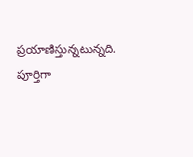ప్రయాణిస్తున్నటున్నది.
పూర్తిగా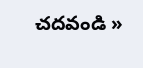చదవండి »